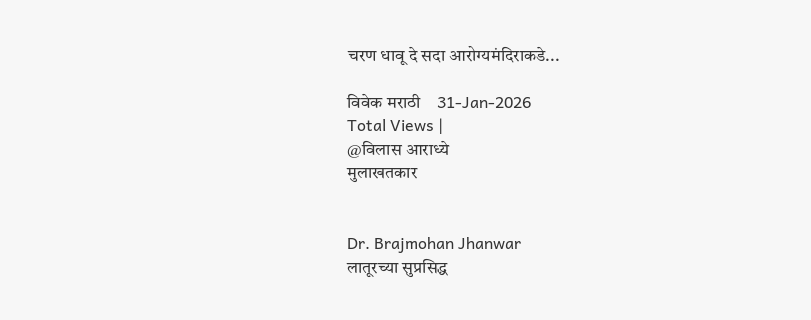चरण धावू दे सदा आरोग्यमंदिराकडे...

विवेक मराठी    31-Jan-2026
Total Views |
@विलास आराध्ये
मुलाखतकार


Dr. Brajmohan Jhanwar
लातूरच्या सुप्रसिद्ध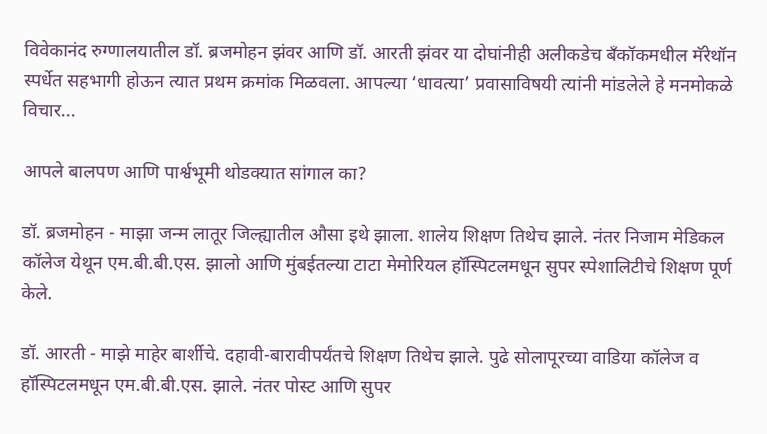विवेकानंद रुग्णालयातील डॉ. ब्रजमोहन झंवर आणि डॉ. आरती झंवर या दोघांनीही अलीकडेच बँकॉकमधील मॅरेथॉन स्पर्धेत सहभागी होऊन त्यात प्रथम क्रमांक मिळवला. आपल्या ‘धावत्या’ प्रवासाविषयी त्यांनी मांडलेले हे मनमोकळे विचार...

आपले बालपण आणि पार्श्वभूमी थोडक्यात सांगाल का?

डॉ. ब्रजमोहन - माझा जन्म लातूर जिल्ह्यातील औसा इथे झाला. शालेय शिक्षण तिथेच झाले. नंतर निजाम मेडिकल कॉलेज येथून एम.बी.बी.एस. झालो आणि मुंबईतल्या टाटा मेमोरियल हॉस्पिटलमधून सुपर स्पेशालिटीचे शिक्षण पूर्ण केले.

डॉ. आरती - माझे माहेर बार्शीचे. दहावी-बारावीपर्यंतचे शिक्षण तिथेच झाले. पुढे सोलापूरच्या वाडिया कॉलेज व हॉस्पिटलमधून एम.बी.बी.एस. झाले. नंतर पोस्ट आणि सुपर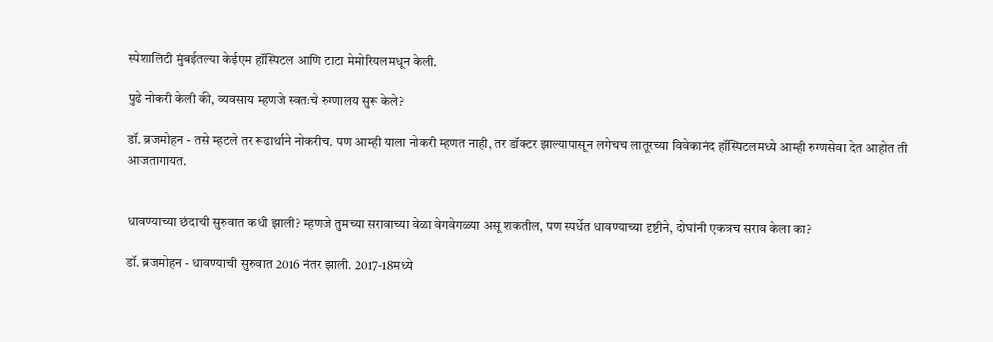स्पेशालिटी मुंबईतल्या केईएम हॉस्पिटल आणि टाटा मेमोरियलमधून केली.

पुढे नोकरी केली की, व्यवसाय म्हणजे स्वतःचे रुग्णालय सुरू केले?

डॉ. ब्रजमोहन - तसे म्हटले तर रूढार्थाने नोकरीच. पण आम्ही याला नोकरी म्हणत नाही, तर डॉक्टर झाल्यापासून लगेचच लातूरच्या विवेकानंद हॉस्पिटलमध्ये आम्ही रुग्णसेवा देत आहोत ती आजतागायत.


धावण्याच्या छंदाची सुरुवात कधी झाली? म्हणजे तुमच्या सरावाच्या वेळा वेगवेगळ्या असू शकतील, पण स्पर्धेत धावण्याच्या दृष्टीने, दोघांनी एकत्रच सराव केला का?

डॉ. ब्रजमोहन - धावण्याची सुरुवात 2016 नंतर झाली. 2017-18मध्ये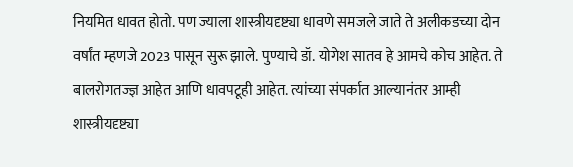नियमित धावत होतो. पण ज्याला शास्त्रीयदृष्ट्या धावणे समजले जाते ते अलीकडच्या दोन वर्षांत म्हणजे 2023 पासून सुरू झाले. पुण्याचे डॉ. योगेश सातव हे आमचे कोच आहेत. ते बालरोगतज्ज्ञ आहेत आणि धावपटूही आहेत. त्यांच्या संपर्कात आल्यानंतर आम्ही शास्त्रीयदृष्ट्या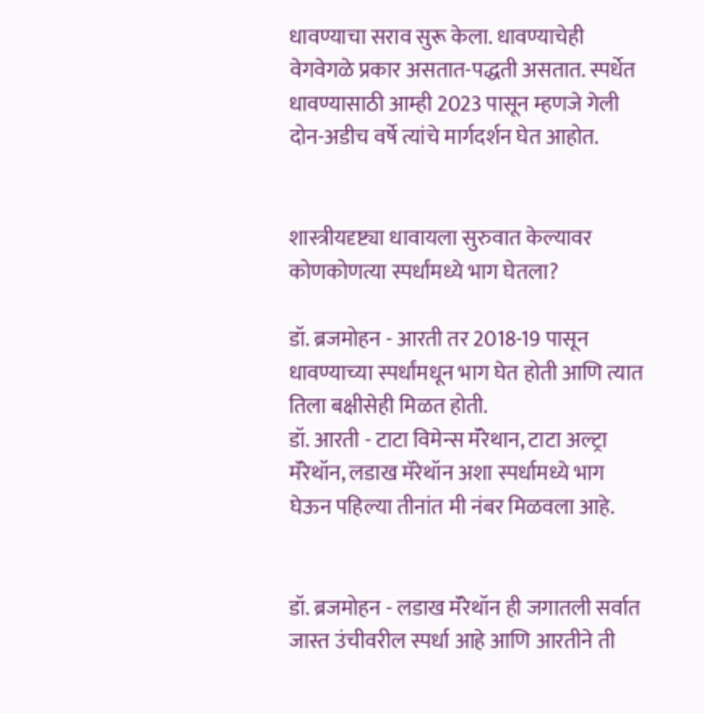धावण्याचा सराव सुरू केला. धावण्याचेही वेगवेगळे प्रकार असतात-पद्धती असतात. स्पर्धेत धावण्यासाठी आम्ही 2023 पासून म्हणजे गेली दोन-अडीच वर्षे त्यांचे मार्गदर्शन घेत आहोत.


शास्त्रीयदृष्ट्या धावायला सुरुवात केल्यावर कोणकोणत्या स्पर्धांमध्ये भाग घेतला?

डॉ. ब्रजमोहन - आरती तर 2018-19 पासून धावण्याच्या स्पर्धांमधून भाग घेत होती आणि त्यात तिला बक्षीसेही मिळत होती.
डॉ. आरती - टाटा विमेन्स मॅरेथान, टाटा अल्ट्रा मॅरेथॉन, लडाख मॅरेथॉन अशा स्पर्धामध्ये भाग घेऊन पहिल्या तीनांत मी नंबर मिळवला आहे.


डॉ. ब्रजमोहन - लडाख मॅरेथॉन ही जगातली सर्वात जास्त उंचीवरील स्पर्धा आहे आणि आरतीने ती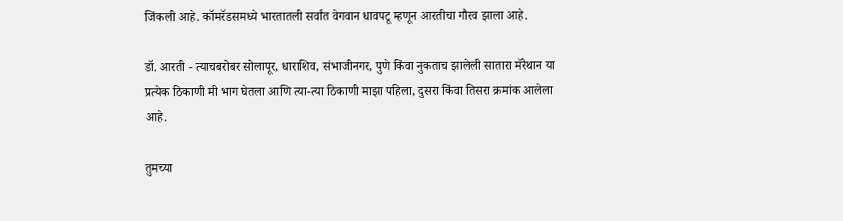जिंकली आहे. कॉमरॅडसमध्ये भारतातली सर्वांत वेगवान धावपटू म्हणून आरतीचा गौरव झाला आहे.

डॉ. आरती - त्याचबरोबर सोलापूर, धाराशिव, संभाजीनगर, पुणे किंवा नुकताच झालेली सातारा मॅरेथान या प्रत्येक ठिकाणी मी भाग घेतला आणि त्या-त्या ठिकाणी माझा पहिला, दुसरा किंवा तिसरा क्रमांक आलेला आहे.

तुमच्या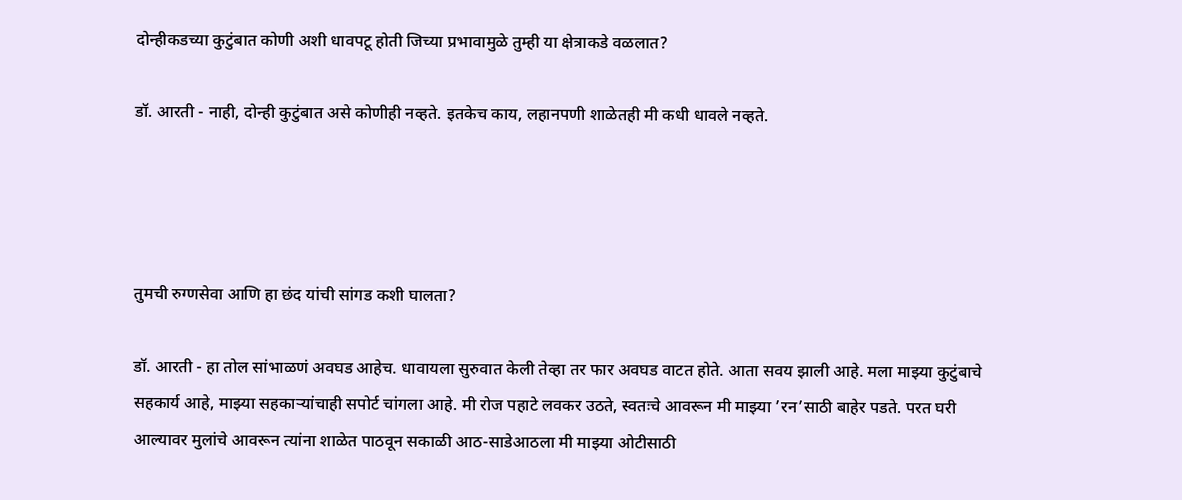दोन्हीकडच्या कुटुंबात कोणी अशी धावपटू होती जिच्या प्रभावामुळे तुम्ही या क्षेत्राकडे वळलात?

डॉ. आरती - नाही, दोन्ही कुटुंबात असे कोणीही नव्हते. इतकेच काय, लहानपणी शाळेतही मी कधी धावले नव्हते.




तुमची रुग्णसेवा आणि हा छंद यांची सांगड कशी घालता?

डॉ. आरती - हा तोल सांभाळणं अवघड आहेच. धावायला सुरुवात केली तेव्हा तर फार अवघड वाटत होते. आता सवय झाली आहे. मला माझ्या कुटुंबाचे सहकार्य आहे, माझ्या सहकार्‍यांचाही सपोर्ट चांगला आहे. मी रोज पहाटे लवकर उठते, स्वतःचे आवरून मी माझ्या ’रन’साठी बाहेर पडते. परत घरी आल्यावर मुलांचे आवरून त्यांना शाळेत पाठवून सकाळी आठ-साडेआठला मी माझ्या ओटीसाठी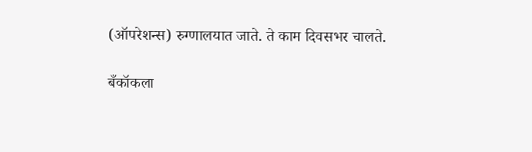(ऑपरेशन्स) रुग्णालयात जाते. ते काम दिवसभर चालते.

बँकॉकला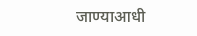जाण्याआधी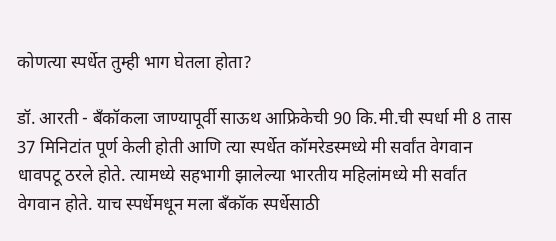कोणत्या स्पर्धेत तुम्ही भाग घेतला होता?

डॉ. आरती - बँकॉकला जाण्यापूर्वी साऊथ आफ्रिकेची 90 कि.मी.ची स्पर्धा मी 8 तास 37 मिनिटांत पूर्ण केली होती आणि त्या स्पर्धेत कॉमरेडस्मध्ये मी सर्वांत वेगवान धावपटू ठरले होते. त्यामध्ये सहभागी झालेल्या भारतीय महिलांमध्ये मी सर्वांत वेगवान होते. याच स्पर्धेमधून मला बँकॉक स्पर्धेसाठी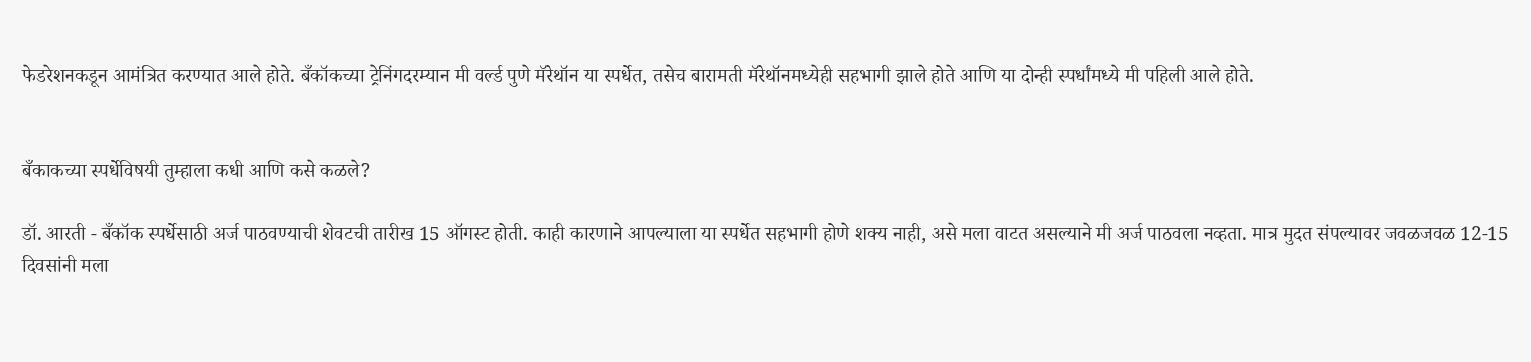फेडरेशनकडून आमंत्रित करण्यात आले होते. बँकॉकच्या ट्रेनिंगदरम्यान मी वर्ल्ड पुणे मॅरेथॉन या स्पर्धेत, तसेच बारामती मॅरेथॉनमध्येही सहभागी झाले होते आणि या दोन्ही स्पर्धांमध्ये मी पहिली आले होते.


बँकाकच्या स्पर्धेविषयी तुम्हाला कधी आणि कसे कळले?

डॉ. आरती - बँकॉक स्पर्धेसाठी अर्ज पाठवण्याची शेवटची तारीख 15 ऑगस्ट होती. काही कारणाने आपल्याला या स्पर्धेत सहभागी होणे शक्य नाही, असे मला वाटत असल्याने मी अर्ज पाठवला नव्हता. मात्र मुदत संपल्यावर जवळजवळ 12-15 दिवसांनी मला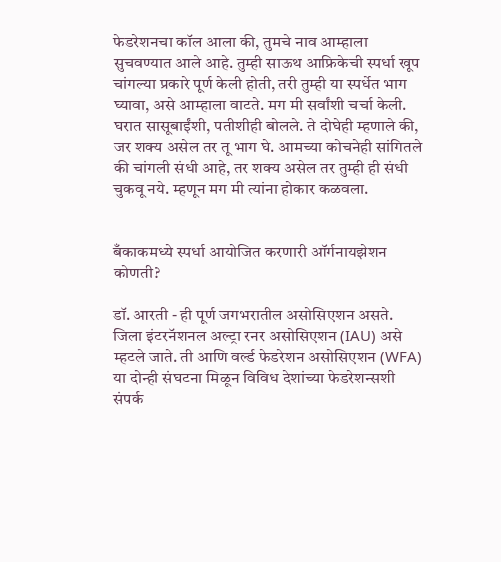फेडरेशनचा कॉल आला की, तुमचे नाव आम्हाला सुचवण्यात आले आहे. तुम्ही साऊथ आफ्रिकेची स्पर्धा खूप चांगल्या प्रकारे पूर्ण केली होती, तरी तुम्ही या स्पर्धेत भाग घ्यावा, असे आम्हाला वाटते. मग मी सर्वांशी चर्चा केली. घरात सासूबाईंशी, पतीशीही बोलले. ते दोघेही म्हणाले की, जर शक्य असेल तर तू भाग घे. आमच्या कोचनेही सांगितले की चांगली संधी आहे, तर शक्य असेल तर तुम्ही ही संधी चुकवू नये. म्हणून मग मी त्यांना होकार कळवला.


बँकाकमध्ये स्पर्धा आयोजित करणारी ऑर्गनायझेशन कोणती?

डॉ. आरती - ही पूर्ण जगभरातील असोसिएशन असते. जिला इंटरनॅशनल अल्ट्रा रनर असोसिएशन (IAU) असे म्हटले जाते. ती आणि वर्ल्ड फेडरेशन असोसिएशन (WFA) या दोन्ही संघटना मिळून विविध देशांच्या फेडरेशन्सशी संपर्क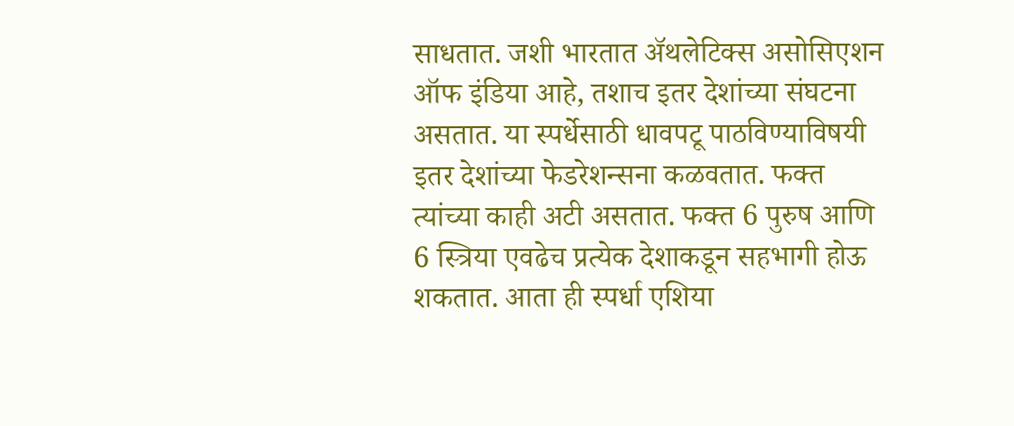साधतात. जशी भारतात अ‍ॅथलेटिक्स असोसिएशन ऑफ इंडिया आहे, तशाच इतर देशांच्या संघटना असतात. या स्पर्धेसाठी धावपटू पाठविण्याविषयी इतर देशांच्या फेडरेशन्सना कळवतात. फक्त त्यांच्या काही अटी असतात. फक्त 6 पुरुष आणि 6 स्त्रिया एवढेच प्रत्येक देशाकडून सहभागी होऊ शकतात. आता ही स्पर्धा एशिया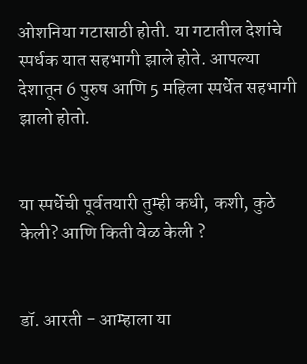ओशनिया गटासाठी होती. या गटातील देशांचे स्पर्धक यात सहभागी झाले होते. आपल्या देशातून 6 पुरुष आणि 5 महिला स्पर्धेत सहभागी झालो होतो.


या स्पर्धेची पूर्वतयारी तुम्ही कधी, कशी, कुठे केली? आणि किती वेळ केली ?


डॉ. आरती - आम्हाला या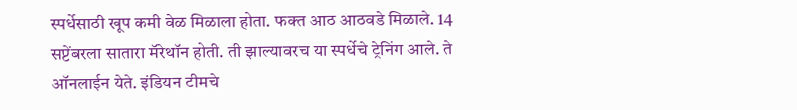स्पर्धेसाठी खूप कमी वेळ मिळाला होता. फक्त आठ आठवडे मिळाले. 14 सप्टेंबरला सातारा मॅरेथॉन होती. ती झाल्यावरच या स्पर्धेचे ट्रेनिंग आले. ते ऑनलाईन येते. इंडियन टीमचे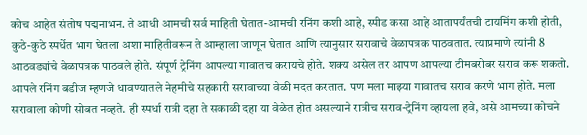कोच आहेत संतोष पद्मनाभन. ते आधी आमची सर्व माहिती घेतात-आमची रनिंग कशी आहे, स्पीड कसा आहे आतापर्यंतची टायमिंग कशी होती, कुठे-कुठे स्पर्धेत भाग घेतला अशा माहितीवरून ते आम्हाला जाणून घेतात आणि त्यानुसार सरावाचे वेळापत्रक पाठवतात. त्याप्रमाणे त्यांनी 8 आठवड्यांचे वेळापत्रक पाठवले होते. संपूर्ण ट्रेनिंग आपल्या गावातच करायचे होते. शक्य असेल तर आपण आपल्या टीमबरोबर सराव करू शकतो. आपले रनिंग बडीज म्हणजे धावण्यातले नेहमीचे सहकारी सरावाच्या वेळी मदत करतात. पण मला माझ्या गावातच सराव करणे भाग होते. मला सरावाला कोणी सोबत नव्हते. ही स्पर्धा रात्री दहा ते सकाळी दहा या वेळेत होत असल्याने रात्रीच सराव-ट्रेनिंग व्हायला हवे, असे आमच्या कोचने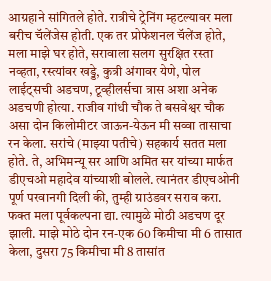आग्रहाने सांगितले होते. रात्रीचे ट्रेनिंग म्हटल्यावर मला बरीच चॅलेंजेस होती. एक तर प्रोफेशनल चॅलेंज होते, मला माझे घर होते, सरावाला सलग सुरक्षित रस्ता नव्हता, रस्त्यांवर खड्डे, कुत्री अंगावर येणे, पोल लाईट्सची अडचण, टूव्हीलर्सचा त्रास अशा अनेक अडचणी होत्या. राजीव गांधी चौक ते बसवेश्वर चौक असा दोन किलोमीटर जाऊन-येऊन मी सव्वा तासाचा रन केला. सरांचे (माझ्या पतीचे) सहकार्य सतत मला होते. ते, अभिमन्यू सर आणि अमित सर यांच्या मार्फत डीएचओ महादेव यांच्याशी बोलले. त्यानंतर डीएचओनी पूर्ण परवानगी दिली की, तुम्ही ग्राउंडवर सराव करा. फक्त मला पूर्वकल्पना द्या. त्यामुळे मोठी अडचण दूर झाली. माझे मोठे दोन रन-एक 60 किमीचा मी 6 तासात केला, दुसरा 75 किमीचा मी 8 तासांत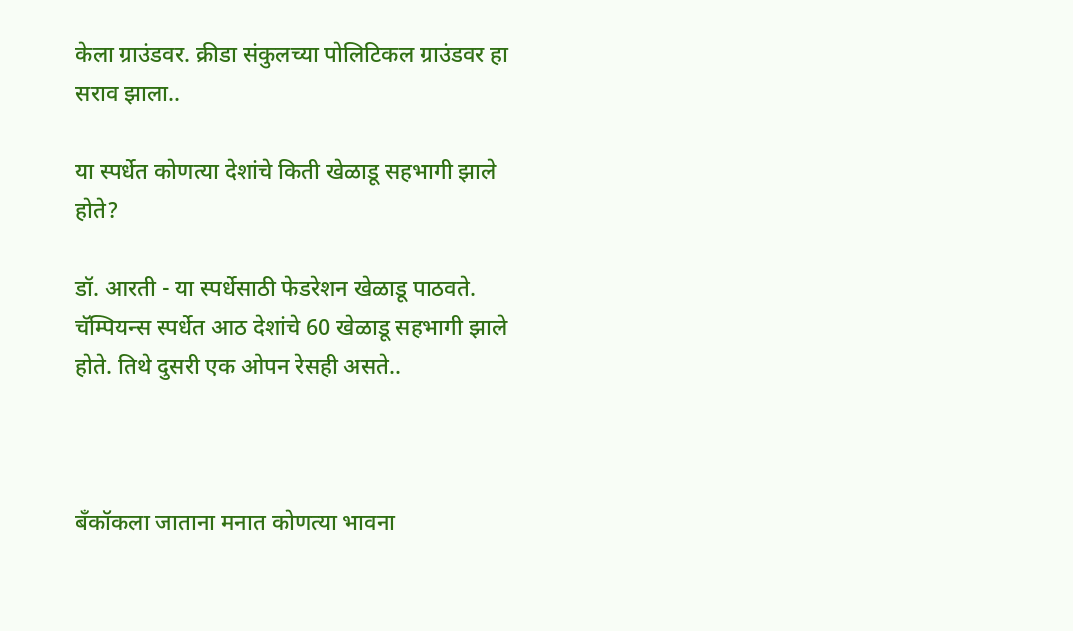केला ग्राउंडवर. क्रीडा संकुलच्या पोलिटिकल ग्राउंडवर हा सराव झाला..

या स्पर्धेत कोणत्या देशांचे किती खेळाडू सहभागी झाले होते?

डॉ. आरती - या स्पर्धेसाठी फेडरेशन खेळाडू पाठवते. चॅम्पियन्स स्पर्धेत आठ देशांचे 60 खेळाडू सहभागी झाले होते. तिथे दुसरी एक ओपन रेसही असते..



बँकॉकला जाताना मनात कोणत्या भावना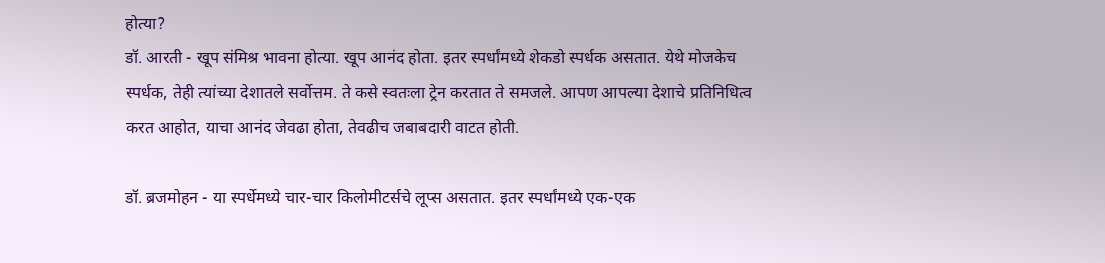होत्या?
डॉ. आरती - खूप संमिश्र भावना होत्या. खूप आनंद होता. इतर स्पर्धांमध्ये शेकडो स्पर्धक असतात. येथे मोजकेच स्पर्धक, तेही त्यांच्या देशातले सर्वोत्तम. ते कसे स्वतःला ट्रेन करतात ते समजले. आपण आपल्या देशाचे प्रतिनिधित्व करत आहोत, याचा आनंद जेवढा होता, तेवढीच जबाबदारी वाटत होती.

डॉ. ब्रजमोहन - या स्पर्धेमध्ये चार-चार किलोमीटर्सचे लूप्स असतात. इतर स्पर्धांमध्ये एक-एक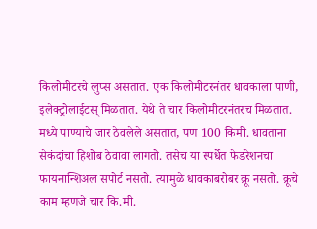किलोमीटरचे लुप्स असतात. एक किलोमीटरनंतर धावकाला पाणी, इलेक्ट्रोलाईटस् मिळतात. येथे ते चार किलोमीटरनंतरच मिळतात. मध्ये पाण्याचे जार ठेवलेले असतात, पण 100 किमी. धावताना सेकंदांचा हिशोब ठेवावा लागतो. तसेच या स्पर्धेत फेडरेशनचा फायनान्शिअल सपोर्ट नसतो. त्यामुळे धावकाबरोबर क्रू नसतो. क्रूचे काम म्हणजे चार कि.मी.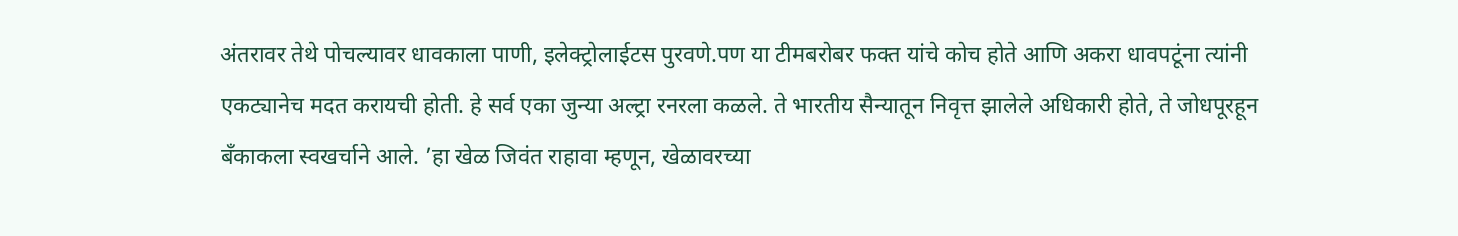अंतरावर तेथे पोचल्यावर धावकाला पाणी, इलेक्ट्रोलाईटस पुरवणे.पण या टीमबरोबर फक्त यांचे कोच होते आणि अकरा धावपटूंना त्यांनी एकट्यानेच मदत करायची होती. हे सर्व एका जुन्या अल्ट्रा रनरला कळले. ते भारतीय सैन्यातून निवृत्त झालेले अधिकारी होते, ते जोधपूरहून बँकाकला स्वखर्चाने आले. ’हा खेळ जिवंत राहावा म्हणून, खेळावरच्या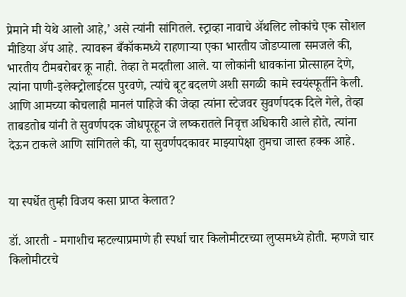प्रेमाने मी येथे आलो आहे,’ असे त्यांनी सांगितले. स्ट्राव्हा नावाचे अ‍ॅथलिट लोकांचे एक सोशल मीडिया अ‍ॅप आहे. त्यावरून बँकॉकमध्ये राहणार्‍या एका भारतीय जोडप्याला समजले की, भारतीय टीमबरोबर क्रू नाही. तेव्हा ते मदतीला आले. या लोकांनी धावकांना प्रोत्साहन देणे, त्यांना पाणी-इलेक्ट्रोलाईटस पुरवणे, त्यांचे बूट बदलणे अशी सगळी कामे स्वयंस्फूर्तीने केली. आणि आमच्या कोचलाही मानलं पाहिजे की जेव्हा त्यांना स्टेजवर सुवर्णपदक दिले गेले, तेव्हा ताबडतोब यांनी ते सुवर्णपदक जोधपूरहून जे लष्करातले निवृत्त अधिकारी आले होते, त्यांना देऊन टाकले आणि सांगितले की, या सुवर्णपदकावर माझ्यापेक्षा तुमचा जास्त हक्क आहे.


या स्पर्धेत तुम्ही विजय कसा प्राप्त केलात?

डॉ. आरती - मगाशीच म्हटल्याप्रमाणे ही स्पर्धा चार किलोमीटरच्या लुप्समध्ये होती. म्हणजे चार किलोमीटरचे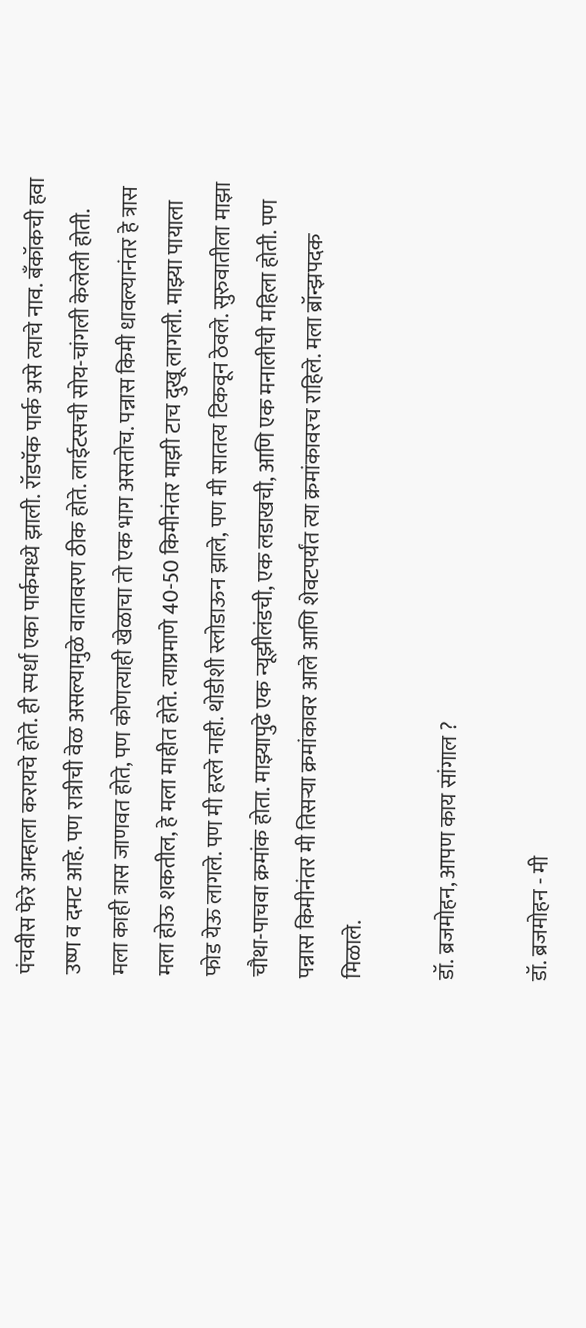पंचवीस फेरे आम्हाला करायचे होते. ही स्पर्धा एका पार्कमध्ये झाली. रॉडपॅक पार्क असे त्याचे नाव. बँकॉकची हवा उष्ण व दमट आहे. पण रात्रीची वेळ असल्यामुळे वातावरण ठीक होते. लाईटसची सोय-चांगली केलेली होती. मला काही त्रास जाणवत होते, पण कोणत्याही खेळाचा तो एक भाग असतोच. पन्नास किमी धावल्यानंतर हे त्रास मला होऊ शकतील, हे मला माहीत होते. त्याप्रमाणे 40-50 किमीनंतर माझी टाच दुखू लागली. माझ्या पायाला फोड येऊ लागले. पण मी हरले नाही. थोडीशी स्लोडाऊन झाले, पण मी सातत्य टिकवून ठेवले. सुरुवातीला माझा चौथा-पाचवा क्रमांक होता. माझ्यापुढे एक न्यूझीलंडची, एक लडाखची, आणि एक मनालीची महिला होती. पण पन्नास किमीनंतर मी तिसर्‍या क्रमांकावर आले आणि शेवटपर्यंत त्या क्रमांकावरच राहिले. मला ब्रॉन्झपदक मिळाले.

डॉ. ब्रजमोहन, आपण काय सांगाल ?

डॉ. ब्रजमोहन - मी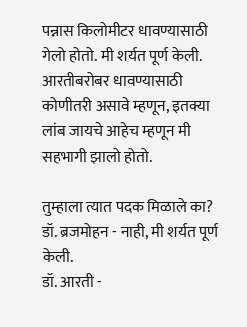पन्नास किलोमीटर धावण्यासाठी गेलो होतो. मी शर्यत पूर्ण केली. आरतीबरोबर धावण्यासाठी कोणीतरी असावे म्हणून, इतक्या लांब जायचे आहेच म्हणून मी सहभागी झालो होतो.

तुम्हाला त्यात पदक मिळाले का?
डॉ. ब्रजमोहन - नाही, मी शर्यत पूर्ण केली.
डॉ. आरती -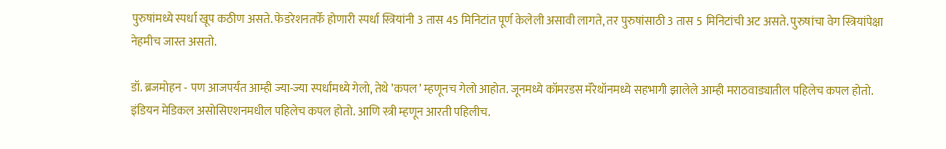पुरुषांमध्ये स्पर्धा खूप कठीण असते. फेडरेशनतर्फे होणारी स्पर्धा स्त्रियांनी 3 तास 45 मिनिटांत पूर्ण केलेली असावी लागते, तर पुरुषांसाठी 3 तास 5 मिनिटांची अट असते. पुरुषांचा वेग स्त्रियांपेक्षा नेहमीच जास्त असतो.

डॉ. ब्रजमोहन - पण आजपर्यंत आम्ही ज्या-ज्या स्पर्धांमध्ये गेलो, तेथे ’कपल’ म्हणूनच गेलो आहोत. जूनमध्ये कॉमरडस मॅरेथॉनमध्ये सहभागी झालेले आम्ही मराठवाड्यातील पहिलेच कपल होतो. इंडियन मेडिकल असोसिएशनमधील पहिलेच कपल होतो. आणि स्त्री म्हणून आरती पहिलीच.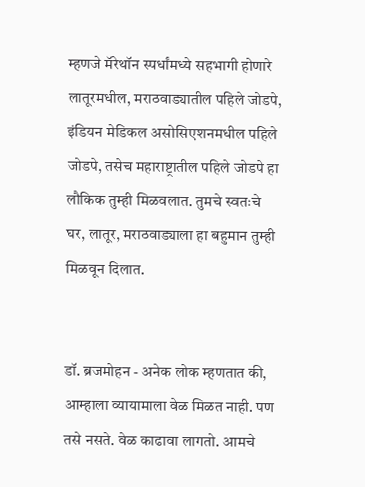म्हणजे मॅरेथॉन स्पर्धांमध्ये सहभागी होणारे लातूरमधील, मराठवाड्यातील पहिले जोडपे, इंडियन मेडिकल असोसिएशनमधील पहिले जोडपे, तसेच महाराष्ट्रातील पहिले जोडपे हा लौकिक तुम्ही मिळवलात. तुमचे स्वतःचे घर, लातूर, मराठवाड्याला हा बहुमान तुम्ही मिळवून दिलात.


डॉ. ब्रजमोहन - अनेक लोक म्हणतात की, आम्हाला व्यायामाला वेळ मिळत नाही. पण तसे नसते. वेळ काढावा लागतो. आमचे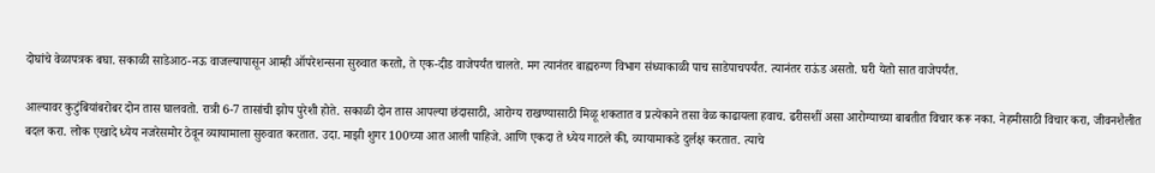दोघांचे वेळापत्रक बघा. सकाळी साडेआठ-नऊ वाजल्यापासून आम्ही ऑपरेशन्सना सुरुवात करतो, ते एक-दीड वाजेपर्यंत चालते. मग त्यानंतर बाह्यरुग्ण विभाग संध्याकाळी पाच साडेपाचपर्यंत. त्यानंतर राऊंड असतो. घरी येतो सात वाजेपर्यंत.

आल्यावर कुटुंबियांबरोबर दोन तास घालवतो. रात्री 6-7 तासांची झोप पुरेशी होते. सकाळी दोन तास आपल्या छंदासाठी, आरोग्य राखण्यासाठी मिळू शकतात व प्रत्येकाने तसा वेळ काढायला हवाच. ढरीसशीं असा आरोग्याच्या बाबतीत विचार करू नका. नेहमीसाठी विचार करा, जीवनशैलीत बदल करा. लोक एखादे ध्येय नजरेसमोर ठेवून व्यायामाला सुरुवात करतात. उदा. माझी शुगर 100च्या आत आली पाहिजे. आणि एकदा ते ध्येय गाठले की, व्यायामाकडे दुर्लक्ष करतात. त्याचे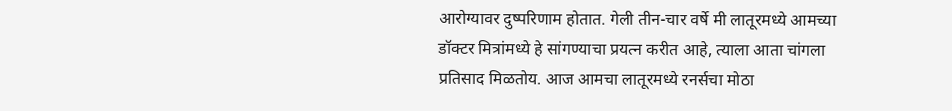आरोग्यावर दुष्परिणाम होतात. गेली तीन-चार वर्षे मी लातूरमध्ये आमच्या डॉक्टर मित्रांमध्ये हे सांगण्याचा प्रयत्न करीत आहे, त्याला आता चांगला प्रतिसाद मिळतोय. आज आमचा लातूरमध्ये रनर्सचा मोठा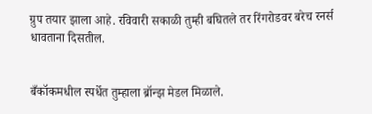ग्रुप तयार झाला आहे. रविवारी सकाळी तुम्ही बघितले तर रिंगरोडवर बरेच रनर्स धावताना दिसतील.


बँकॉकमधील स्पर्धेत तुम्हाला ब्रॉन्झ मेडल मिळाले.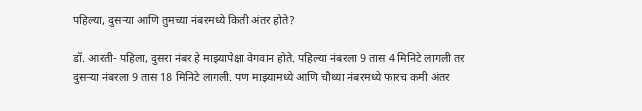पहिल्या, दुसर्‍या आणि तुमच्या नंबरमध्ये किती अंतर होते?

डॉ. आरती- पहिला, दुसरा नंबर हे माझ्यापेक्षा वेगवान होते. पहिल्या नंबरला 9 तास 4 मिनिटे लागली तर दुसर्‍या नंबरला 9 तास 18 मिनिटे लागली. पण माझ्यामध्ये आणि चौथ्या नंबरमध्ये फारच कमी अंतर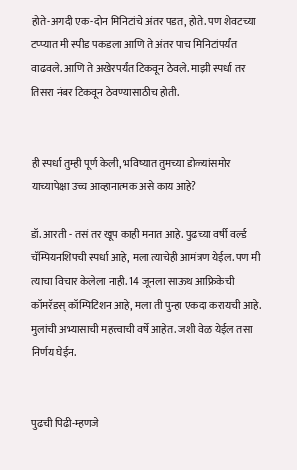होते-अगदी एक-दोन मिनिटांचे अंतर पडत, होते. पण शेवटच्या टप्प्यात मी स्पीड पकडला आणि ते अंतर पाच मिनिटांपर्यंत वाढवले. आणि ते अखेरपर्यंत टिकवून ठेवले. माझी स्पर्धा तर तिसरा नंबर टिकवून ठेवण्यासाठीच होती.


ही स्पर्धा तुम्ही पूर्ण केली, भविष्यात तुमच्या डोळ्यांसमोर याच्यापेक्षा उच्च आव्हानात्मक असे काय आहे?

डॉ. आरती - तसं तर खूप काही मनात आहे. पुढच्या वर्षी वर्ल्ड चॅम्पियनशिपची स्पर्धा आहे, मला त्याचेही आमंत्रण येईल. पण मी त्याचा विचार केलेला नाही. 14 जूनला साऊथ आफ्रिकेची कॉमरॅडस् कॉम्पिटिशन आहे, मला ती पुन्हा एकदा करायची आहे. मुलांची अभ्यासाची महत्त्वाची वर्षे आहेत. जशी वेळ येईल तसा निर्णय घेईन.


पुढची पिढी-म्हणजे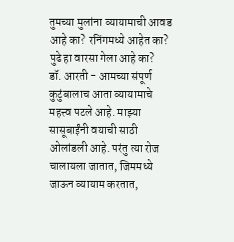तुमच्या मुलांना व्यायामाची आवड आहे का? रनिंगमध्ये आहेत का? पुढे हा वारसा गेला आहे का?
डॉ. आरती - आमच्या संपूर्ण कुटुंबालाच आता व्यायामाचे महत्त्व पटले आहे. माझ्या सासूबाईंनी वयाची साठी ओलांडली आहे. परंतु त्या रोज चालायला जातात, जिममध्ये जाऊन व्यायाम करतात,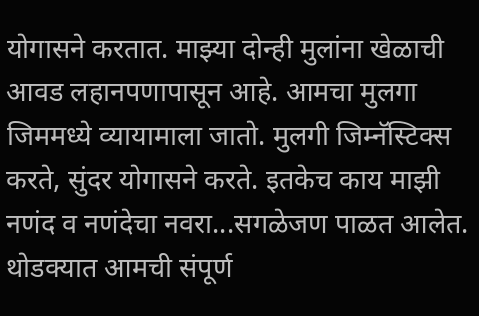योगासने करतात. माझ्या दोन्ही मुलांना खेळाची आवड लहानपणापासून आहे. आमचा मुलगा जिममध्ये व्यायामाला जातो. मुलगी जिम्नॅस्टिक्स करते, सुंदर योगासने करते. इतकेच काय माझी नणंद व नणंदेचा नवरा...सगळेजण पाळत आलेत. थोडक्यात आमची संपूर्ण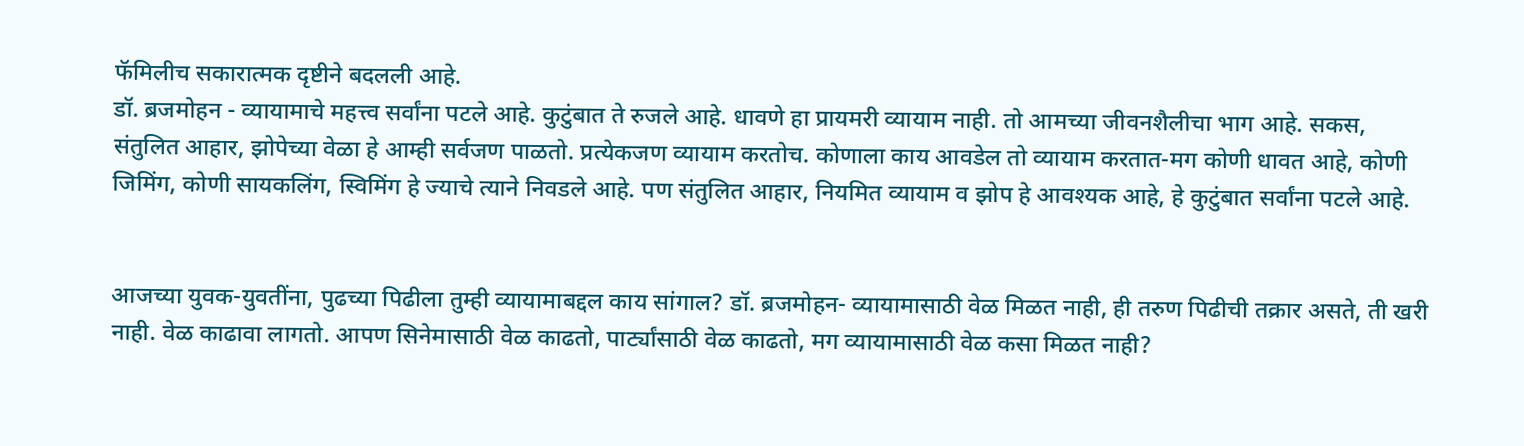फॅमिलीच सकारात्मक दृष्टीने बदलली आहे.
डॉ. ब्रजमोहन - व्यायामाचे महत्त्व सर्वांना पटले आहे. कुटुंबात ते रुजले आहे. धावणे हा प्रायमरी व्यायाम नाही. तो आमच्या जीवनशैलीचा भाग आहे. सकस, संतुलित आहार, झोपेच्या वेळा हे आम्ही सर्वजण पाळतो. प्रत्येकजण व्यायाम करतोच. कोणाला काय आवडेल तो व्यायाम करतात-मग कोणी धावत आहे, कोणी जिमिंग, कोणी सायकलिंग, स्विमिंग हे ज्याचे त्याने निवडले आहे. पण संतुलित आहार, नियमित व्यायाम व झोप हे आवश्यक आहे, हे कुटुंबात सर्वांना पटले आहे.


आजच्या युवक-युवतींना, पुढच्या पिढीला तुम्ही व्यायामाबद्दल काय सांगाल? डॉ. ब्रजमोहन- व्यायामासाठी वेळ मिळत नाही, ही तरुण पिढीची तक्रार असते, ती खरी नाही. वेळ काढावा लागतो. आपण सिनेमासाठी वेळ काढतो, पार्ट्यांसाठी वेळ काढतो, मग व्यायामासाठी वेळ कसा मिळत नाही?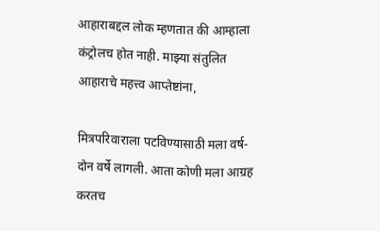आहाराबद्दल लोक म्हणतात की आम्हाला कंट्रोलच होत नाही. माझ्या संतुलित आहाराचे महत्त्व आप्तेष्टांना,

मित्रपरिवाराला पटविण्यासाठी मला वर्ष-दोन वर्षे लागली. आता कोणी मला आग्रह करतच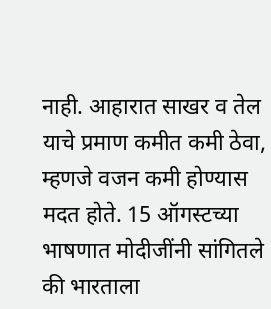नाही. आहारात साखर व तेल याचे प्रमाण कमीत कमी ठेवा, म्हणजे वजन कमी होण्यास मदत होते. 15 ऑगस्टच्या भाषणात मोदीजींनी सांगितले की भारताला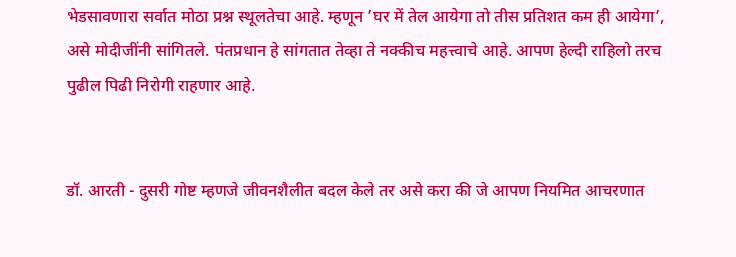भेडसावणारा सर्वात मोठा प्रश्न स्थूलतेचा आहे. म्हणून ’घर में तेल आयेगा तो तीस प्रतिशत कम ही आयेगा’, असे मोदीजींनी सांगितले. पंतप्रधान हे सांगतात तेव्हा ते नक्कीच महत्त्वाचे आहे. आपण हेल्दी राहिलो तरच पुढील पिढी निरोगी राहणार आहे.


डॉ. आरती - दुसरी गोष्ट म्हणजे जीवनशैलीत बदल केले तर असे करा की जे आपण नियमित आचरणात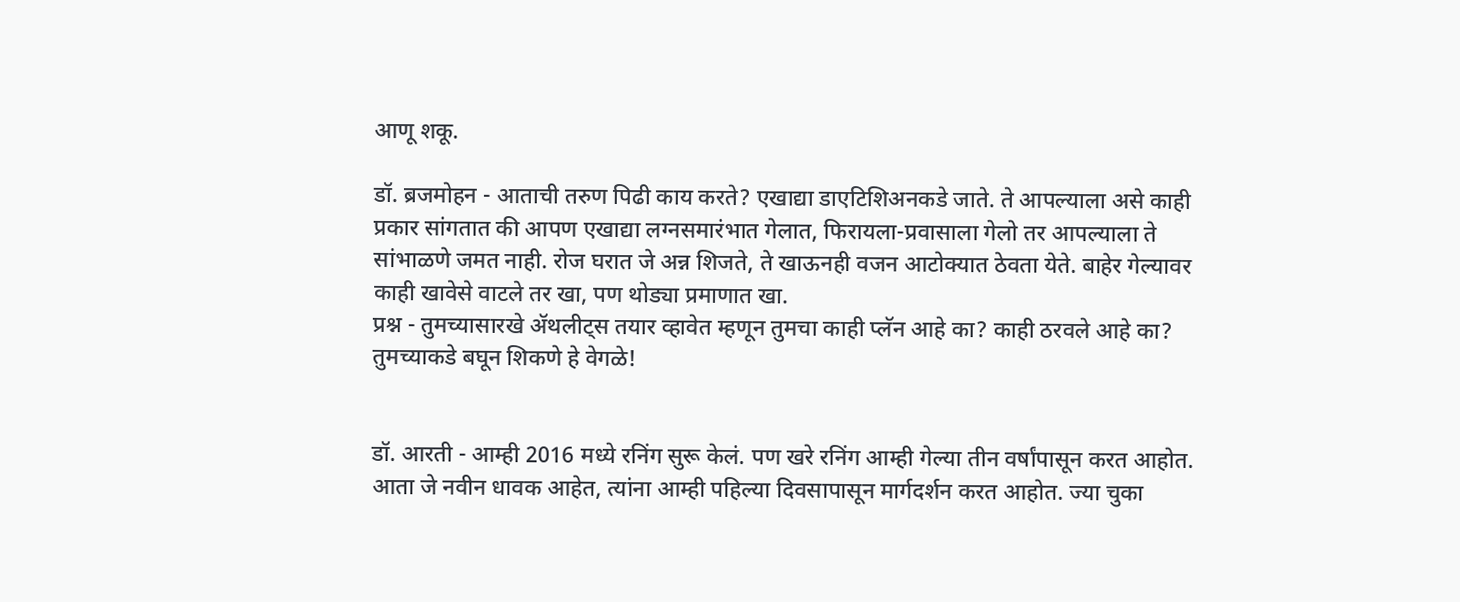आणू शकू.

डॉ. ब्रजमोहन - आताची तरुण पिढी काय करते? एखाद्या डाएटिशिअनकडे जाते. ते आपल्याला असे काही प्रकार सांगतात की आपण एखाद्या लग्नसमारंभात गेलात, फिरायला-प्रवासाला गेलो तर आपल्याला ते सांभाळणे जमत नाही. रोज घरात जे अन्न शिजते, ते खाऊनही वजन आटोक्यात ठेवता येते. बाहेर गेल्यावर काही खावेसे वाटले तर खा, पण थोड्या प्रमाणात खा.
प्रश्न - तुमच्यासारखे अ‍ॅथलीट्स तयार व्हावेत म्हणून तुमचा काही प्लॅन आहे का? काही ठरवले आहे का? तुमच्याकडे बघून शिकणे हे वेगळे!


डॉ. आरती - आम्ही 2016 मध्ये रनिंग सुरू केलं. पण खरे रनिंग आम्ही गेल्या तीन वर्षांपासून करत आहोत. आता जे नवीन धावक आहेत, त्यांना आम्ही पहिल्या दिवसापासून मार्गदर्शन करत आहोत. ज्या चुका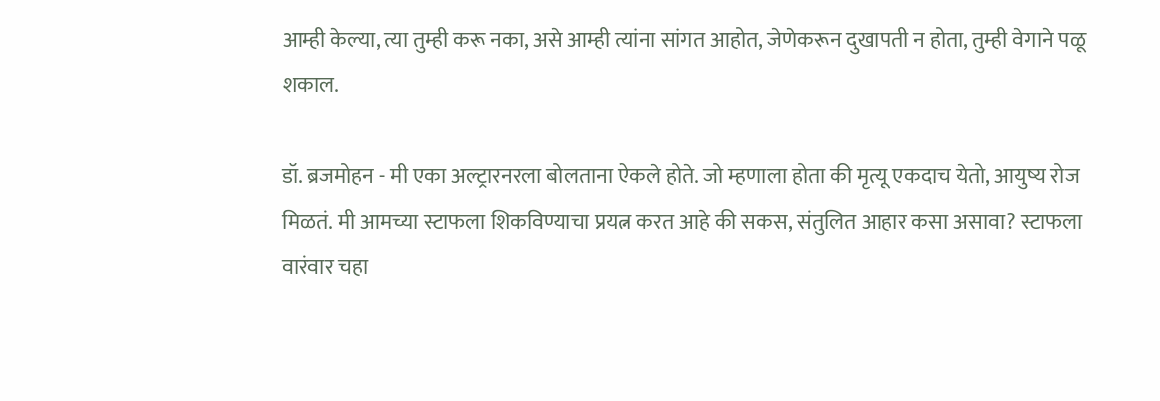आम्ही केल्या, त्या तुम्ही करू नका, असे आम्ही त्यांना सांगत आहोत, जेणेकरून दुखापती न होता, तुम्ही वेगाने पळू शकाल.

डॉ. ब्रजमोहन - मी एका अल्ट्रारनरला बोलताना ऐकले होते. जो म्हणाला होता की मृत्यू एकदाच येतो, आयुष्य रोज मिळतं. मी आमच्या स्टाफला शिकविण्याचा प्रयत्न करत आहे की सकस, संतुलित आहार कसा असावा? स्टाफला वारंवार चहा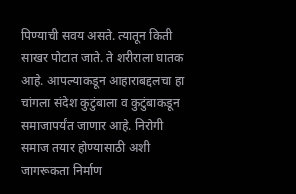पिण्याची सवय असते. त्यातून किती साखर पोटात जाते. ते शरीराला घातक आहे. आपल्याकडून आहाराबद्दलचा हा चांगला संदेश कुटुंबाला व कुटुंबाकडून समाजापर्यंत जाणार आहे. निरोगी समाज तयार होण्यासाठी अशी जागरूकता निर्माण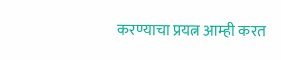करण्याचा प्रयत्न आम्ही करत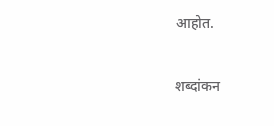आहोत.

शब्दांकन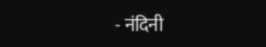- नंदिनी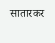सातारकर